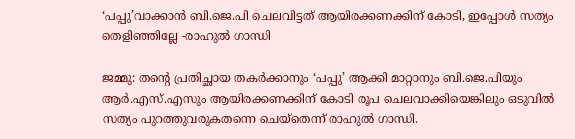‘പപ്പു’വാക്കാന്‍ ബി.ജെ.പി ചെലവിട്ടത് ആയിരക്കണക്കിന് കോടി, ഇപ്പോള്‍ സത്യം തെളിഞ്ഞില്ലേ -രാഹുല്‍ ഗാന്ധി

ജമ്മു: തന്റെ പ്രതിച്ഛായ തകര്‍ക്കാനും ‘പപ്പു’ ആക്കി മാറ്റാനും ബി.ജെ.പിയും ആര്‍.എസ്.എസും ആയിരക്കണക്കിന് കോടി രൂപ ചെലവാക്കിയെങ്കിലും ഒടുവില്‍ സത്യം പുറത്തുവരുകതന്നെ ചെയ്തെന്ന് രാഹുല്‍ ഗാന്ധി.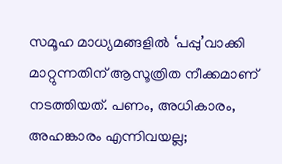സമൂഹ മാധ്യമങ്ങളില്‍ ‘പപ്പു’വാക്കി മാറ്റുന്നതിന് ആസൂത്രിത നീക്കമാണ് നടത്തിയത്. പണം, അധികാരം, അഹങ്കാരം എന്നിവയല്ല;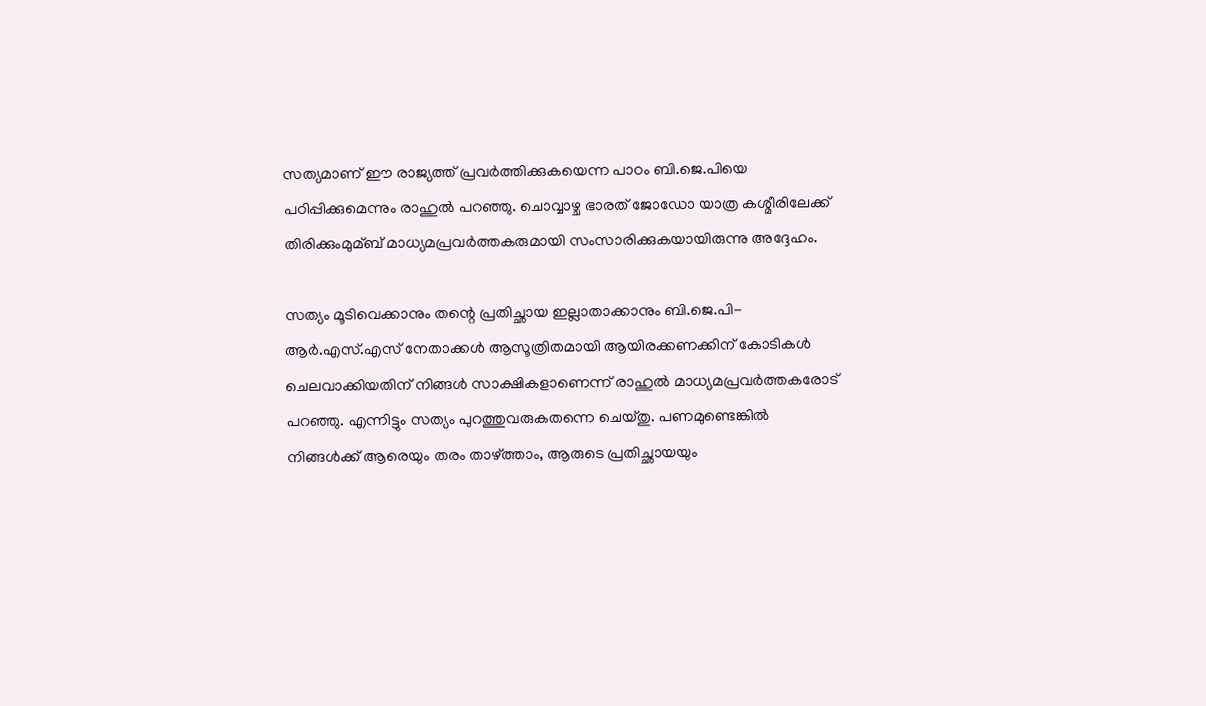സത്യമാണ് ഈ രാജ്യത്ത് പ്രവര്‍ത്തിക്കുകയെന്ന പാഠം ബി.ജെ.പിയെ പഠിപ്പിക്കുമെന്നും രാഹുല്‍ പറഞ്ഞു. ചൊവ്വാഴ്ച ഭാരത് ജോഡോ യാത്ര കശ്മീരിലേക്ക് തിരിക്കുംമുമ്ബ് മാധ്യമപ്രവര്‍ത്തകരുമായി സംസാരിക്കുകയായിരുന്നു അദ്ദേഹം.

സത്യം മൂടിവെക്കാനും തന്റെ പ്രതിച്ഛായ ഇല്ലാതാക്കാനും ബി.ജെ.പി-ആര്‍.എസ്.എസ് നേതാക്കള്‍ ആസൂത്രിതമായി ആയിരക്കണക്കിന് കോടികള്‍ ചെലവാക്കിയതിന് നിങ്ങള്‍ സാക്ഷികളാണെന്ന് രാഹുല്‍ മാധ്യമപ്രവര്‍ത്തകരോട് പറഞ്ഞു. എന്നിട്ടും സത്യം പുറത്തുവരുകതന്നെ ചെയ്തു. പണമുണ്ടെങ്കില്‍ നിങ്ങള്‍ക്ക് ആരെയും തരം താഴ്ത്താം, ആരുടെ പ്രതിച്ഛായയും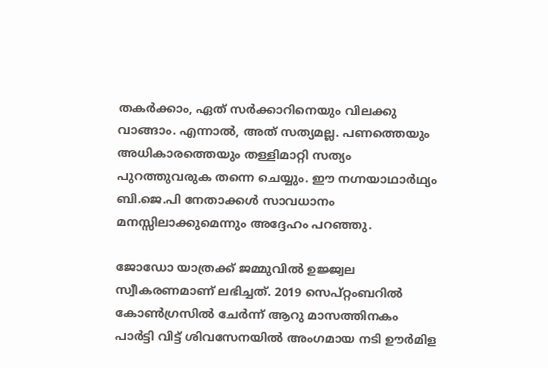തകര്‍ക്കാം, ഏത് സര്‍ക്കാറിനെയും വിലക്കു വാങ്ങാം. എന്നാല്‍, അത് സത്യമല്ല. പണത്തെയും അധികാരത്തെയും തള്ളിമാറ്റി സത്യം പുറത്തുവരുക തന്നെ ചെയ്യും. ഈ നഗ്നയാഥാര്‍ഥ്യം ബി.ജെ.പി നേതാക്കള്‍ സാവധാനം മനസ്സിലാക്കുമെന്നും അദ്ദേഹം പറഞ്ഞു.

ജോഡോ യാത്രക്ക് ജമ്മുവില്‍ ഉജ്ജ്വല സ്വീകരണമാണ് ലഭിച്ചത്. 2019 സെപ്റ്റംബറില്‍ കോണ്‍ഗ്രസില്‍ ചേര്‍ന്ന് ആറു മാസത്തിനകം പാര്‍ട്ടി വിട്ട് ശിവസേനയില്‍ അംഗമായ നടി ഊര്‍മിള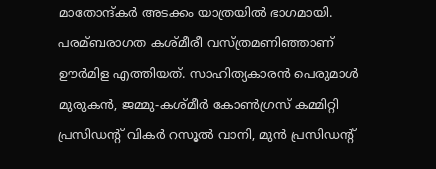മാതോന്ദ്കര്‍ അടക്കം യാത്രയില്‍ ഭാഗമായി. പരമ്ബരാഗത കശ്മീരീ വസ്ത്രമണിഞ്ഞാണ് ഊര്‍മിള എത്തിയത്. സാഹിത്യകാരന്‍ പെരുമാള്‍ മുരുകന്‍, ജമ്മു-കശ്മീര്‍ കോണ്‍ഗ്രസ് കമ്മിറ്റി പ്രസിഡന്റ് വികര്‍ റസൂല്‍ വാനി, മുന്‍ പ്രസിഡന്റ്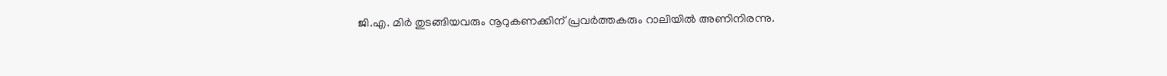ജി.എ. മിര്‍ തുടങ്ങിയവരും നൂറുകണക്കിന് പ്രവര്‍ത്തകരും റാലിയില്‍ അണിനിരന്നു.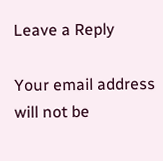Leave a Reply

Your email address will not be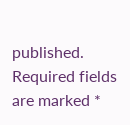published. Required fields are marked *